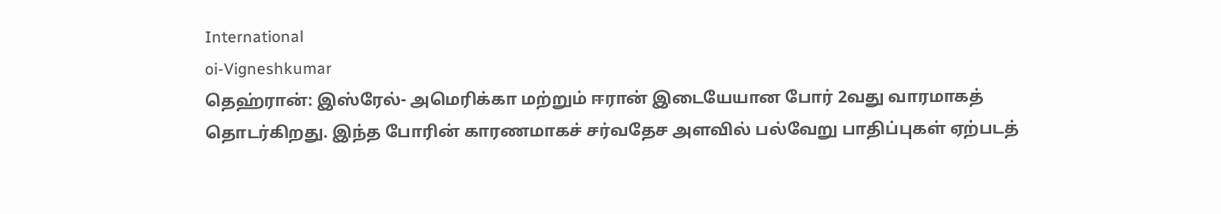International
oi-Vigneshkumar
தெஹ்ரான்: இஸ்ரேல்- அமெரிக்கா மற்றும் ஈரான் இடையேயான போர் 2வது வாரமாகத் தொடர்கிறது. இந்த போரின் காரணமாகச் சர்வதேச அளவில் பல்வேறு பாதிப்புகள் ஏற்படத்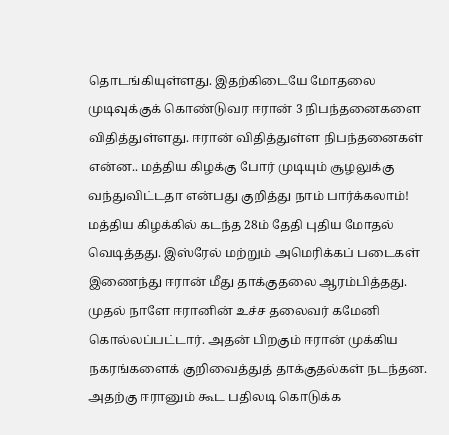தொடங்கியுள்ளது. இதற்கிடையே மோதலை முடிவுக்குக் கொண்டுவர ஈரான் 3 நிபந்தனைகளை விதித்துள்ளது. ஈரான் விதித்துள்ள நிபந்தனைகள் என்ன.. மத்திய கிழக்கு போர் முடியும் சூழலுக்கு வந்துவிட்டதா என்பது குறித்து நாம் பார்க்கலாம்!
மத்திய கிழக்கில் கடந்த 28ம் தேதி புதிய மோதல் வெடித்தது. இஸ்ரேல் மற்றும் அமெரிக்கப் படைகள் இணைந்து ஈரான் மீது தாக்குதலை ஆரம்பித்தது. முதல் நாளே ஈரானின் உச்ச தலைவர் கமேனி கொல்லப்பட்டார். அதன் பிறகும் ஈரான் முக்கிய நகரங்களைக் குறிவைத்துத் தாக்குதல்கள் நடந்தன. அதற்கு ஈரானும் கூட பதிலடி கொடுக்க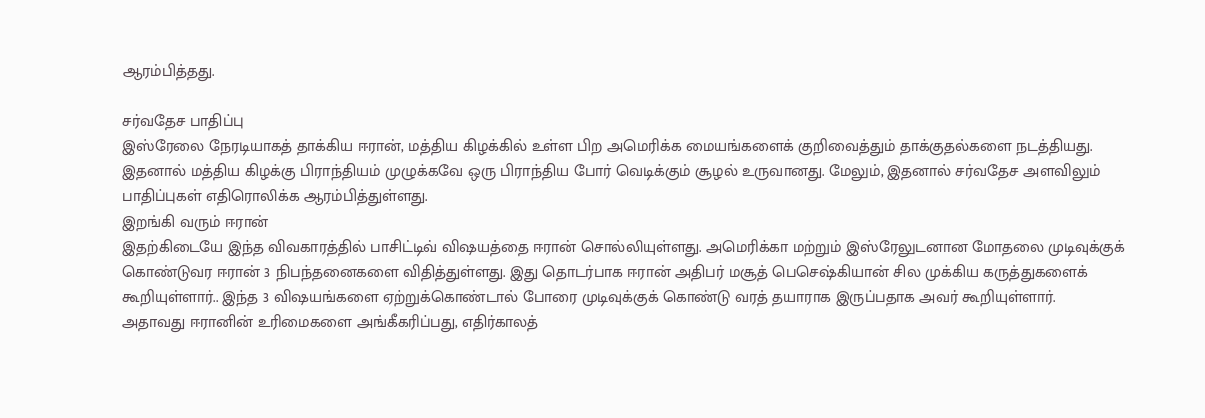ஆரம்பித்தது.

சர்வதேச பாதிப்பு
இஸ்ரேலை நேரடியாகத் தாக்கிய ஈரான், மத்திய கிழக்கில் உள்ள பிற அமெரிக்க மையங்களைக் குறிவைத்தும் தாக்குதல்களை நடத்தியது. இதனால் மத்திய கிழக்கு பிராந்தியம் முழுக்கவே ஒரு பிராந்திய போர் வெடிக்கும் சூழல் உருவானது. மேலும், இதனால் சர்வதேச அளவிலும் பாதிப்புகள் எதிரொலிக்க ஆரம்பித்துள்ளது.
இறங்கி வரும் ஈரான்
இதற்கிடையே இந்த விவகாரத்தில் பாசிட்டிவ் விஷயத்தை ஈரான் சொல்லியுள்ளது. அமெரிக்கா மற்றும் இஸ்ரேலுடனான மோதலை முடிவுக்குக் கொண்டுவர ஈரான் 3 நிபந்தனைகளை விதித்துள்ளது. இது தொடர்பாக ஈரான் அதிபர் மசூத் பெசெஷ்கியான் சில முக்கிய கருத்துகளைக் கூறியுள்ளார்.. இந்த 3 விஷயங்களை ஏற்றுக்கொண்டால் போரை முடிவுக்குக் கொண்டு வரத் தயாராக இருப்பதாக அவர் கூறியுள்ளார்.
அதாவது ஈரானின் உரிமைகளை அங்கீகரிப்பது, எதிர்காலத்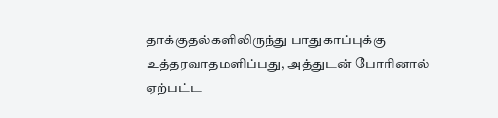தாக்குதல்களிலிருந்து பாதுகாப்புக்கு உத்தரவாதமளிப்பது, அத்துடன் போரினால் ஏற்பட்ட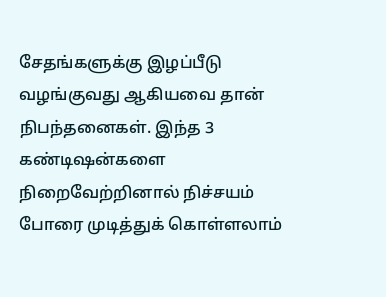சேதங்களுக்கு இழப்பீடு வழங்குவது ஆகியவை தான் நிபந்தனைகள். இந்த 3 கண்டிஷன்களை நிறைவேற்றினால் நிச்சயம் போரை முடித்துக் கொள்ளலாம்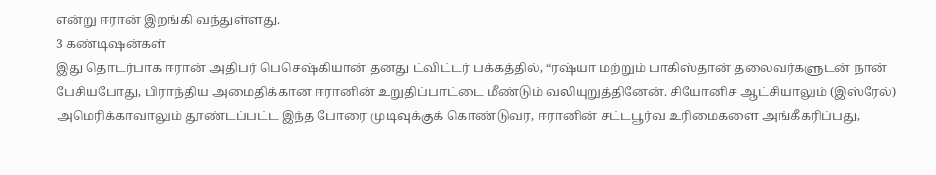என்று ஈரான் இறங்கி வந்துள்ளது.
3 கண்டிஷன்கள்
இது தொடர்பாக ஈரான் அதிபர் பெசெஷ்கியான் தனது ட்விட்டர் பக்கத்தில், “ரஷ்யா மற்றும் பாகிஸ்தான் தலைவர்களுடன் நான் பேசியபோது, பிராந்திய அமைதிக்கான ஈரானின் உறுதிப்பாட்டை மீண்டும் வலியுறுத்தினேன். சியோனிச ஆட்சியாலும் (இஸ்ரேல்) அமெரிக்காவாலும் தூண்டப்பட்ட இந்த போரை முடிவுக்குக் கொண்டுவர, ஈரானின் சட்டபூர்வ உரிமைகளை அங்கீகரிப்பது,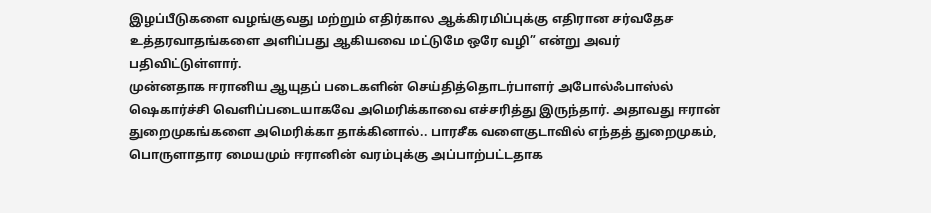இழப்பீடுகளை வழங்குவது மற்றும் எதிர்கால ஆக்கிரமிப்புக்கு எதிரான சர்வதேச உத்தரவாதங்களை அளிப்பது ஆகியவை மட்டுமே ஒரே வழி” என்று அவர் பதிவிட்டுள்ளார்.
முன்னதாக ஈரானிய ஆயுதப் படைகளின் செய்தித்தொடர்பாளர் அபோல்ஃபாஸ்ல் ஷெகார்ச்சி வெளிப்படையாகவே அமெரிக்காவை எச்சரித்து இருந்தார். அதாவது ஈரான் துறைமுகங்களை அமெரிக்கா தாக்கினால்.. பாரசீக வளைகுடாவில் எந்தத் துறைமுகம், பொருளாதார மையமும் ஈரானின் வரம்புக்கு அப்பாற்பட்டதாக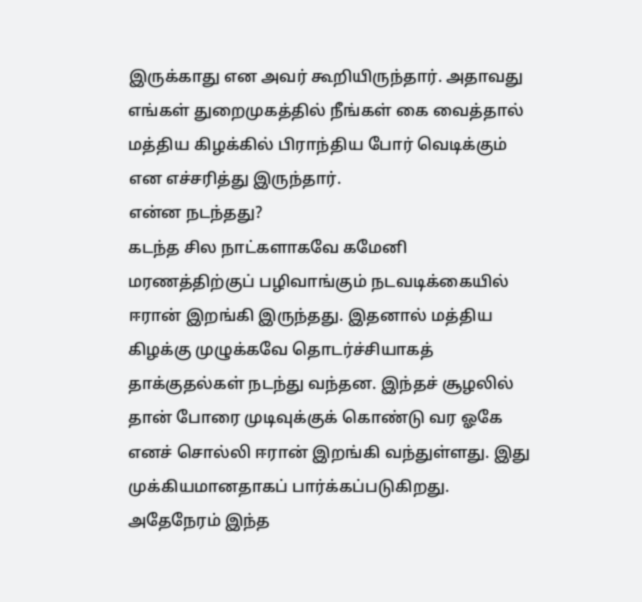இருக்காது என அவர் கூறியிருந்தார். அதாவது எங்கள் துறைமுகத்தில் நீங்கள் கை வைத்தால் மத்திய கிழக்கில் பிராந்திய போர் வெடிக்கும் என எச்சரித்து இருந்தார்.
என்ன நடந்தது?
கடந்த சில நாட்களாகவே கமேனி மரணத்திற்குப் பழிவாங்கும் நடவடிக்கையில் ஈரான் இறங்கி இருந்தது. இதனால் மத்திய கிழக்கு முழுக்கவே தொடர்ச்சியாகத் தாக்குதல்கள் நடந்து வந்தன. இந்தச் சூழலில் தான் போரை முடிவுக்குக் கொண்டு வர ஓகே எனச் சொல்லி ஈரான் இறங்கி வந்துள்ளது. இது முக்கியமானதாகப் பார்க்கப்படுகிறது. அதேநேரம் இந்த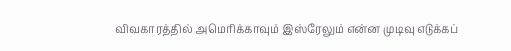விவகாரத்தில் அமெரிக்காவும் இஸ்ரேலும் என்ன முடிவு எடுக்கப்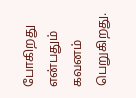போகிறது என்பதும் கவனம் பெறுகிறது.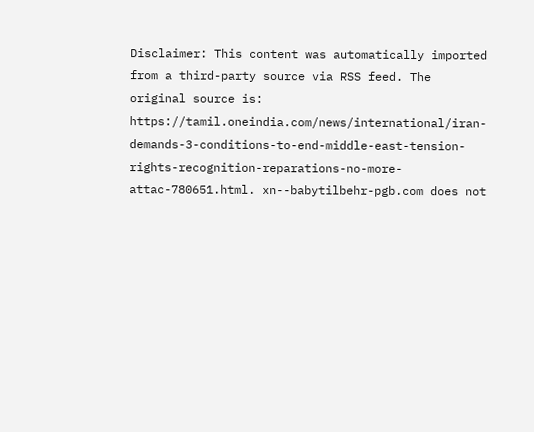Disclaimer: This content was automatically imported from a third-party source via RSS feed. The original source is: https://tamil.oneindia.com/news/international/iran-demands-3-conditions-to-end-middle-east-tension-rights-recognition-reparations-no-more-attac-780651.html. xn--babytilbehr-pgb.com does not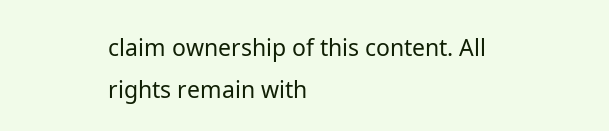claim ownership of this content. All rights remain with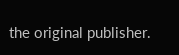the original publisher.